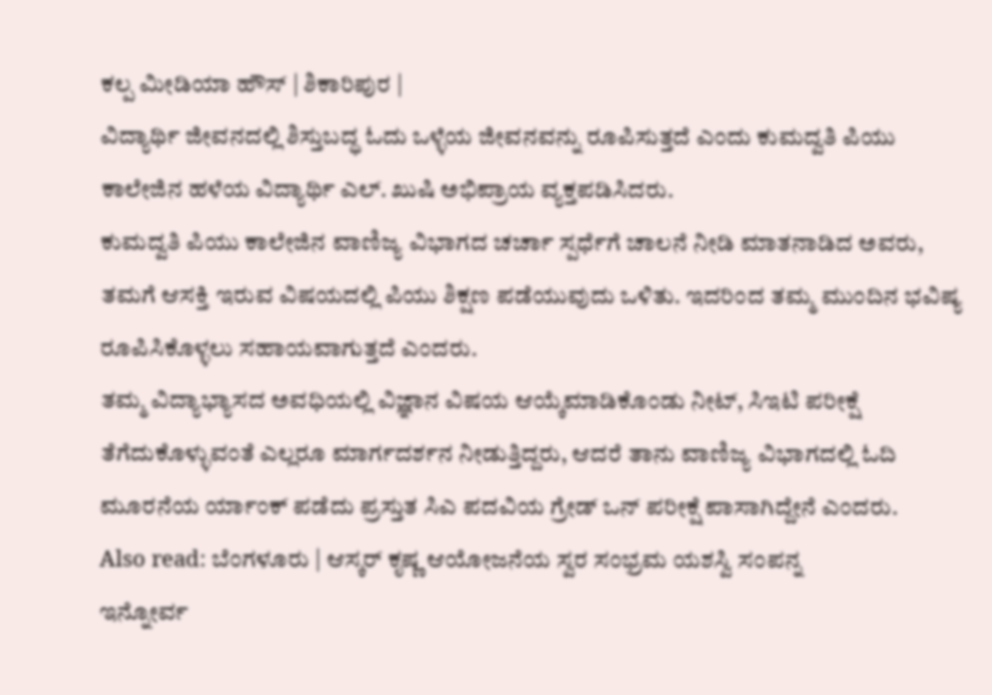ಕಲ್ಪ ಮೀಡಿಯಾ ಹೌಸ್ | ಶಿಕಾರಿಪುರ |
ವಿದ್ಯಾರ್ಥಿ ಜೀವನದಲ್ಲಿ ಶಿಸ್ತುಬದ್ಧ ಓದು ಒಳ್ಳೆಯ ಜೀವನವನ್ನು ರೂಪಿಸುತ್ತದೆ ಎಂದು ಕುಮದ್ವತಿ ಪಿಯು ಕಾಲೇಜಿನ ಹಳೆಯ ವಿದ್ಯಾರ್ಥಿ ಎಲ್. ಖುಷಿ ಅಭಿಪ್ರಾಯ ವ್ಯಕ್ತಪಡಿಸಿದರು.
ಕುಮದ್ವತಿ ಪಿಯು ಕಾಲೇಜಿನ ವಾಣಿಜ್ಯ ವಿಭಾಗದ ಚರ್ಚಾ ಸ್ಪರ್ಧೆಗೆ ಚಾಲನೆ ನೀಡಿ ಮಾತನಾಡಿದ ಅವರು, ತಮಗೆ ಆಸಕ್ತಿ ಇರುವ ವಿಷಯದಲ್ಲಿ ಪಿಯು ಶಿಕ್ಷಣ ಪಡೆಯುವುದು ಒಳಿತು. ಇದರಿಂದ ತಮ್ಮ ಮುಂದಿನ ಭವಿಷ್ಯ ರೂಪಿಸಿಕೊಳ್ಳಲು ಸಹಾಯವಾಗುತ್ತದೆ ಎಂದರು.
ತಮ್ಮ ವಿದ್ಯಾಭ್ಯಾಸದ ಅವಧಿಯಲ್ಲಿ ವಿಜ್ಞಾನ ವಿಷಯ ಆಯ್ಕೆಮಾಡಿಕೊಂಡು ನೀಟ್, ಸಿಇಟಿ ಪರೀಕ್ಷೆ ತೆಗೆದುಕೊಳ್ಳುವಂತೆ ಎಲ್ಲರೂ ಮಾರ್ಗದರ್ಶನ ನೀಡುತ್ತಿದ್ದರು, ಆದರೆ ತಾನು ವಾಣಿಜ್ಯ ವಿಭಾಗದಲ್ಲಿ ಓದಿ ಮೂರನೆಯ ರ್ಯಾಂಕ್ ಪಡೆದು ಪ್ರಸ್ತುತ ಸಿಎ ಪದವಿಯ ಗ್ರೇಡ್ ಒನ್ ಪರೀಕ್ಷೆ ಪಾಸಾಗಿದ್ದೇನೆ ಎಂದರು.
Also read: ಬೆಂಗಳೂರು | ಆಸ್ಕರ್ ಕೃಷ್ಣ ಆಯೋಜನೆಯ ಸ್ವರ ಸಂಭ್ರಮ ಯಶಸ್ವಿ ಸಂಪನ್ನ
ಇನ್ನೋರ್ವ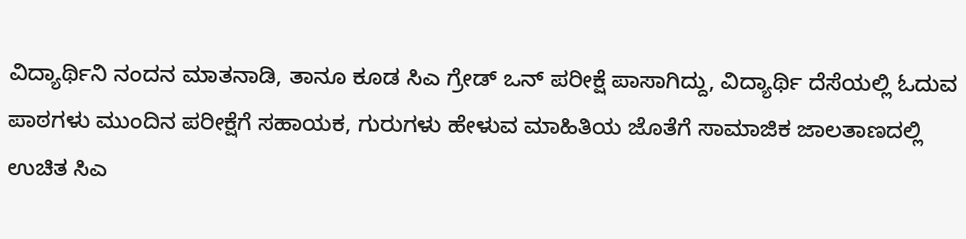ವಿದ್ಯಾರ್ಥಿನಿ ನಂದನ ಮಾತನಾಡಿ, ತಾನೂ ಕೂಡ ಸಿಎ ಗ್ರೇಡ್ ಒನ್ ಪರೀಕ್ಷೆ ಪಾಸಾಗಿದ್ದು, ವಿದ್ಯಾರ್ಥಿ ದೆಸೆಯಲ್ಲಿ ಓದುವ ಪಾಠಗಳು ಮುಂದಿನ ಪರೀಕ್ಷೆಗೆ ಸಹಾಯಕ, ಗುರುಗಳು ಹೇಳುವ ಮಾಹಿತಿಯ ಜೊತೆಗೆ ಸಾಮಾಜಿಕ ಜಾಲತಾಣದಲ್ಲಿ ಉಚಿತ ಸಿಎ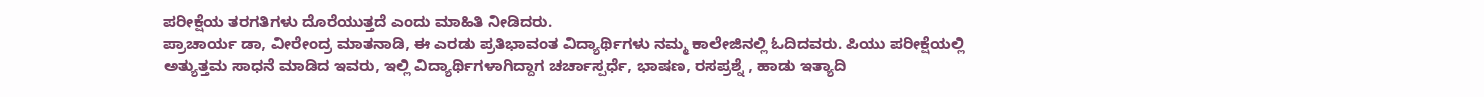ಪರೀಕ್ಷೆಯ ತರಗತಿಗಳು ದೊರೆಯುತ್ತದೆ ಎಂದು ಮಾಹಿತಿ ನೀಡಿದರು.
ಪ್ರಾಚಾರ್ಯ ಡಾ, ವೀರೇಂದ್ರ ಮಾತನಾಡಿ, ಈ ಎರಡು ಪ್ರತಿಭಾವಂತ ವಿದ್ಯಾರ್ಥಿಗಳು ನಮ್ಮ ಕಾಲೇಜಿನಲ್ಲಿ ಓದಿದವರು. ಪಿಯು ಪರೀಕ್ಷೆಯಲ್ಲಿ ಅತ್ಯುತ್ತಮ ಸಾಧನೆ ಮಾಡಿದ ಇವರು, ಇಲ್ಲಿ ವಿದ್ಯಾರ್ಥಿಗಳಾಗಿದ್ದಾಗ ಚರ್ಚಾಸ್ಪರ್ಧೆ, ಭಾಷಣ, ರಸಪ್ರಶ್ನೆ , ಹಾಡು ಇತ್ಯಾದಿ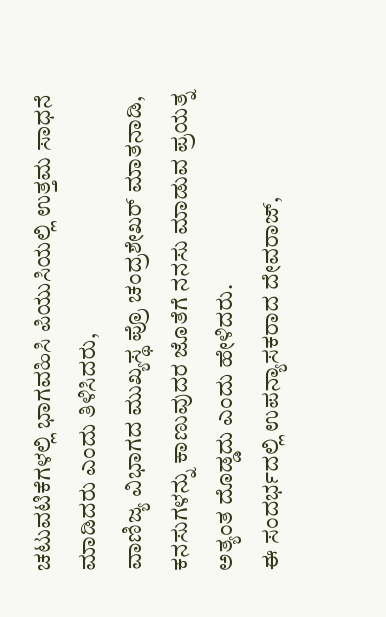ಚಟುವಟಿಕೆಗಳಲ್ಲಿ ಭಾಗವಹಿಸಿ ಪಿಯುಸಿಯಲ್ಲಿ ಉತ್ತಮ ಸಾಧನೆ ಮಾಡಿದರು ಎಂದು ತಿಳಿಸಿದರು,
ವಾಣಿಜ್ಯ ವಿಭಾಗದ ಮುಖ್ಯಸ್ಥ ಪ್ರೊ ಚಂದ್ರಶೇಖರ್ ಮಾತನಾಡಿ, ಕನಸುಗಳನ್ನು ಕಾಣುವುದರ ಜೊತೆಗೆ ನನಸು ಮಾಡುವ ಪ್ರಯತ್ನ ಅತ್ಯಂತ ದೊಡ್ಡದು ಎಂದು ಹೇಳಿದರು.
ಈ ಸಂದರ್ಭದಲ್ಲಿ ಉಪನ್ಯಾಸಕರಾದ ದೇವರಾಜ್,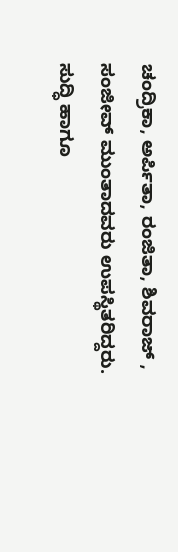ಚಂದ್ರಿಕಾ, ಅರ್ಪಿತಾ, ರಂಜಿತಾ, ಶಿವರಾಜ್ , ಸಂಜೀವ್ ಮುಂತಾದವರು ಉಪಸ್ಥಿತರಿದ್ದರು.
ಸುದ್ಧಿ ಹಾಗೂ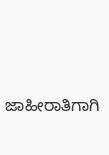ಜಾಹೀರಾತಿಗಾಗಿ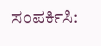ಸಂಪರ್ಕಿಸಿ: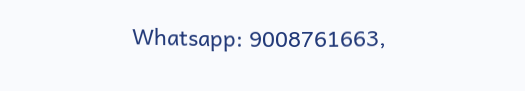Whatsapp: 9008761663,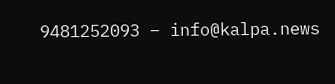9481252093 – info@kalpa.news